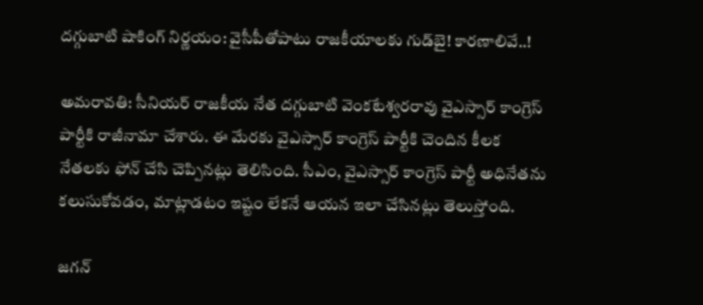దగ్గుబాటి షాకింగ్ నిర్ణయం: వైసీపీతోపాటు రాజకీయాలకు గుడ్‌బై! కారణాలివే..!

అమరావతి: సీనియర్ రాజకీయ నేత దగ్గుబాటి వెంకటేశ్వరరావు వైఎస్సార్ కాంగ్రెస్ పార్టీకి రాజీనామా చేశారు. ఈ మేరకు వైఎస్సార్ కాంగ్రెస్ పార్టీకి చెందిన కీలక నేతలకు ఫోన్ చేసి చెప్పినట్లు తెలిసింది. సీఎం, వైఎస్సార్ కాంగ్రెస్ పార్టీ అధినేతను కలుసుకోవడం, మాట్లాడటం ఇష్టం లేకనే ఆయన ఇలా చేసినట్లు తెలుస్తోంది.

జగన్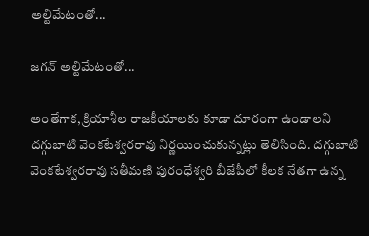అల్టిమేటంతో...

జగన్ అల్టిమేటంతో...

అంతేగాక, క్రియాశీల రాజకీయాలకు కూడా దూరంగా ఉండాలని దగ్గుబాటి వెంకటేశ్వరరావు నిర్ణయించుకున్నట్లు తెలిసింది. దగ్గుబాటి వెంకటేశ్వరరావు సతీమణి పురంధేశ్వరి బీజేపీలో కీలక నేతగా ఉన్న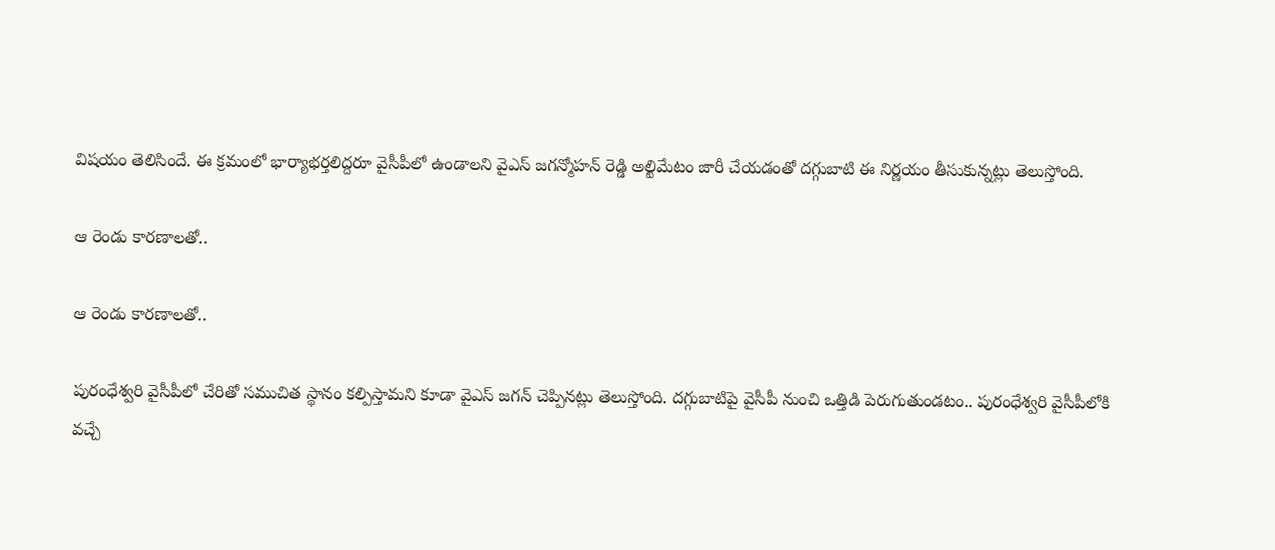విషయం తెలిసిందే. ఈ క్రమంలో భార్యాభర్తలిద్దరూ వైసీపీలో ఉండాలని వైఎస్ జగన్మోహన్ రెడ్డి అల్టిమేటం జారీ చేయడంతో దగ్గుబాటి ఈ నిర్ణయం తీసుకున్నట్లు తెలుస్తోంది.

ఆ రెండు కారణాలతో..

ఆ రెండు కారణాలతో..

పురంధేశ్వరి వైసీపీలో చేరితో సముచిత స్థానం కల్పిస్తామని కూడా వైఎస్ జగన్ చెప్పినట్లు తెలుస్తోంది. దగ్గుబాటిపై వైసీపీ నుంచి ఒత్తిడి పెరుగుతుండటం.. పురంధేశ్వరి వైసీపీలోకి వచ్చే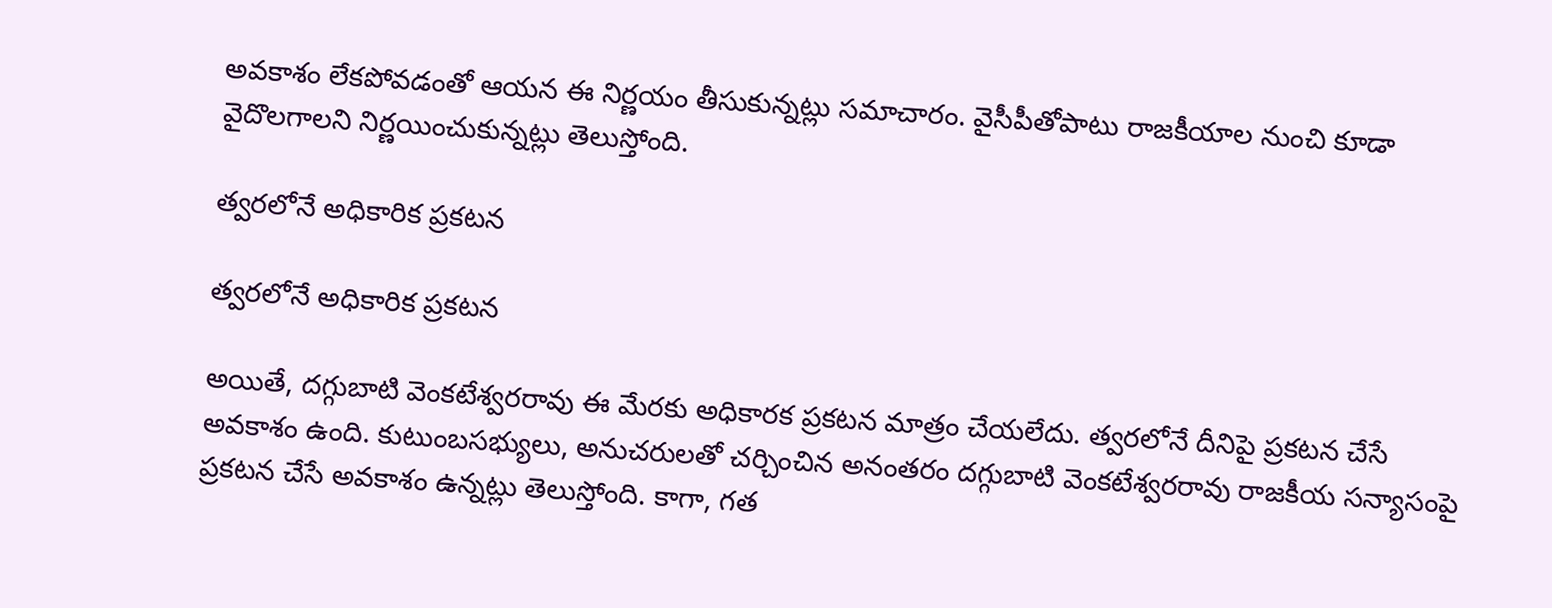అవకాశం లేకపోవడంతో ఆయన ఈ నిర్ణయం తీసుకున్నట్లు సమాచారం. వైసీపీతోపాటు రాజకీయాల నుంచి కూడా వైదొలగాలని నిర్ణయించుకున్నట్లు తెలుస్తోంది.

త్వరలోనే అధికారిక ప్రకటన

త్వరలోనే అధికారిక ప్రకటన

అయితే, దగ్గుబాటి వెంకటేశ్వరరావు ఈ మేరకు అధికారక ప్రకటన మాత్రం చేయలేదు. త్వరలోనే దీనిపై ప్రకటన చేసే అవకాశం ఉంది. కుటుంబసభ్యులు, అనుచరులతో చర్చించిన అనంతరం దగ్గుబాటి వెంకటేశ్వరరావు రాజకీయ సన్యాసంపై ప్రకటన చేసే అవకాశం ఉన్నట్లు తెలుస్తోంది. కాగా, గత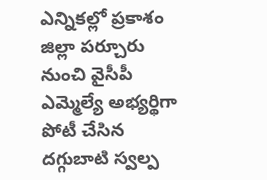ఎన్నికల్లో ప్రకాశం జిల్లా పర్చూరు నుంచి వైసీపీ ఎమ్మెల్యే అభ్యర్థిగా పోటీ చేసిన దగ్గుబాటి స్వల్ప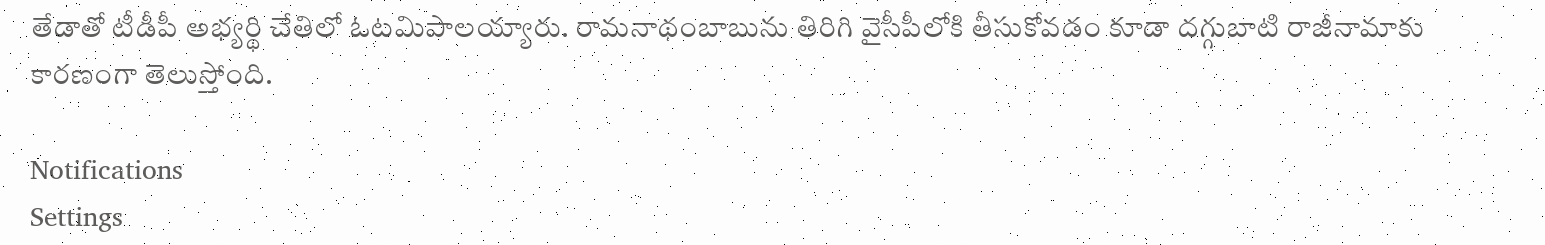తేడాతో టీడీపీ అభ్యర్థి చేతిలో ఓటమిపాలయ్యారు. రామనాథంబాబును తిరిగి వైసీపీలోకి తీసుకోవడం కూడా దగ్గుబాటి రాజీనామాకు కారణంగా తెలుస్తోంది.

Notifications
Settings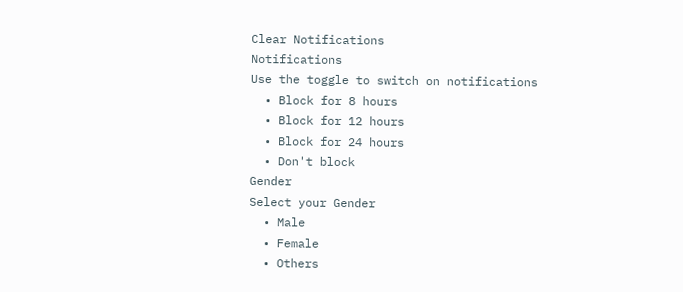Clear Notifications
Notifications
Use the toggle to switch on notifications
  • Block for 8 hours
  • Block for 12 hours
  • Block for 24 hours
  • Don't block
Gender
Select your Gender
  • Male
  • Female
  • Others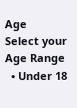Age
Select your Age Range
  • Under 18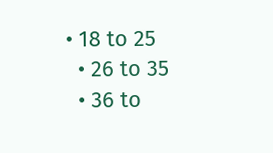• 18 to 25
  • 26 to 35
  • 36 to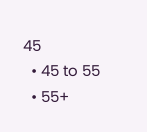45
  • 45 to 55
  • 55+